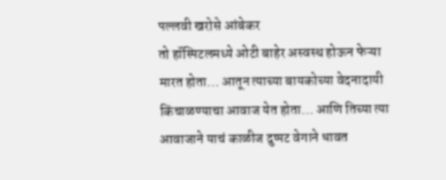पल्लवी खरोसे आंबेकर
तो हॉस्पिटलमध्ये ओटी बाहेर अस्वस्थ होऊन फेऱ्या मारत होता… आतून त्याच्या बायकोच्या वेदनादायी किंचाळण्याचा आवाज येत होता… आणि तिच्या त्या आवाजाने याचं काळीज दुप्पट वेगाने धावत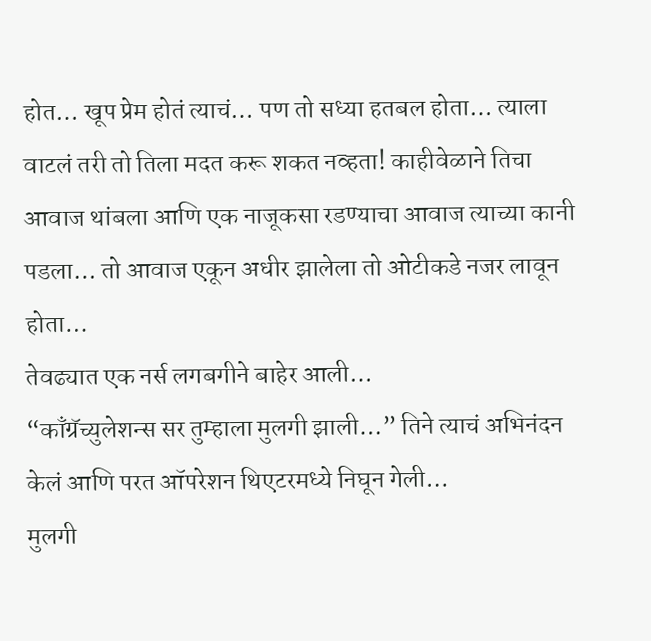होत… खूप प्रेम होतं त्याचं… पण तो सध्या हतबल होता… त्याला वाटलं तरी तो तिला मदत करू शकत नव्हता! काहीवेळाने तिचा आवाज थांबला आणि एक नाजूकसा रडण्याचा आवाज त्याच्या कानी पडला… तो आवाज एकून अधीर झालेला तो ओटीकडे नजर लावून होता…
तेवढ्यात एक नर्स लगबगीने बाहेर आली…
“काँग्रॅच्युलेशन्स सर तुम्हाला मुलगी झाली…” तिने त्याचं अभिनंदन केलं आणि परत ऑपरेशन थिएटरमध्ये निघून गेली…
मुलगी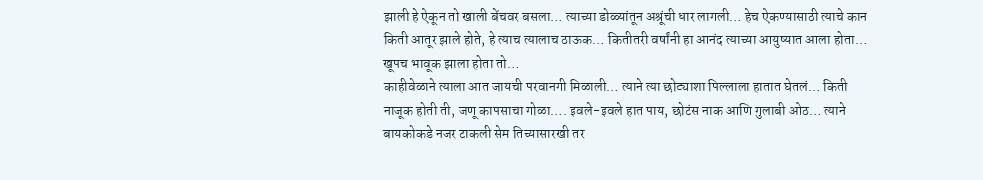झाली हे ऐकून तो खाली बेंचवर बसला… त्याच्या डोळ्यांतून अश्रूंची धार लागली… हेच ऐकण्यासाठी त्याचे कान किती आतूर झाले होते, हे त्याच त्यालाच ठाऊक… कितीतरी वर्षांनी हा आनंद त्याच्या आयुष्यात आला होता… खूपच भावूक झाला होता तो…
काहीवेळाने त्याला आत जायची परवानगी मिळाली… त्याने त्या छोट्याशा पिल्लाला हातात घेतलं… किती नाजूक होती ती, जणू कापसाचा गोळा…. इवले-इवले हात पाय, छोटंस नाक आणि गुलाबी ओठ… त्याने बायकोकडे नजर टाकली सेम तिच्यासारखी तर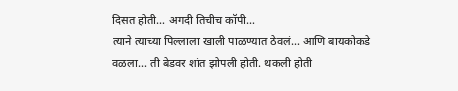दिसत होती… अगदी तिचीच कॉपी…
त्याने त्याच्या पिल्लाला खाली पाळण्यात ठेवलं… आणि बायकोकडे वळला… ती बेडवर शांत झोपली होती. थकली होती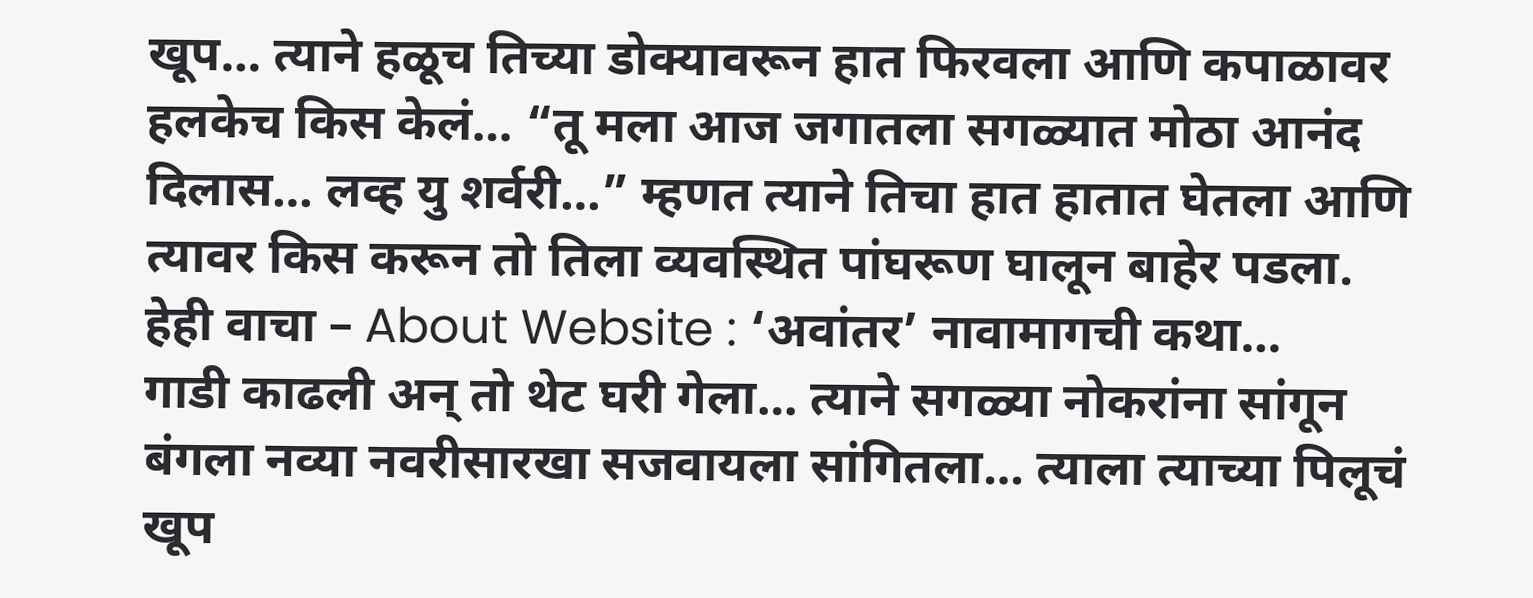खूप… त्याने हळूच तिच्या डोक्यावरून हात फिरवला आणि कपाळावर हलकेच किस केलं… “तू मला आज जगातला सगळ्यात मोठा आनंद दिलास… लव्ह यु शर्वरी…” म्हणत त्याने तिचा हात हातात घेतला आणि त्यावर किस करून तो तिला व्यवस्थित पांघरूण घालून बाहेर पडला.
हेही वाचा – About Website : ‘अवांतर’ नावामागची कथा…
गाडी काढली अन् तो थेट घरी गेला… त्याने सगळ्या नोकरांना सांगून बंगला नव्या नवरीसारखा सजवायला सांगितला… त्याला त्याच्या पिलूचं खूप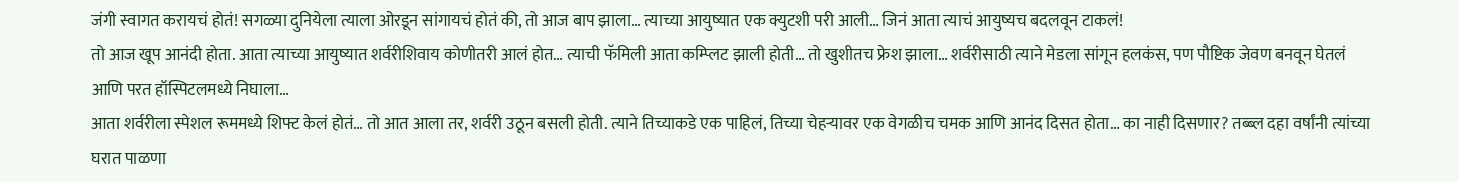जंगी स्वागत करायचं होतं! सगळ्या दुनियेला त्याला ओरडून सांगायचं होतं की, तो आज बाप झाला… त्याच्या आयुष्यात एक क्युटशी परी आली… जिनं आता त्याचं आयुष्यच बदलवून टाकलं!
तो आज खूप आनंदी होता. आता त्याच्या आयुष्यात शर्वरीशिवाय कोणीतरी आलं होत… त्याची फॅमिली आता कम्प्लिट झाली होती… तो खुशीतच फ्रेश झाला… शर्वरीसाठी त्याने मेडला सांगून हलकंस, पण पौष्टिक जेवण बनवून घेतलं आणि परत हॉस्पिटलमध्ये निघाला…
आता शर्वरीला स्पेशल रूममध्ये शिफ्ट केलं होतं… तो आत आला तर, शर्वरी उठून बसली होती. त्याने तिच्याकडे एक पाहिलं, तिच्या चेहऱ्यावर एक वेगळीच चमक आणि आनंद दिसत होता… का नाही दिसणार? तब्ब्ल दहा वर्षांनी त्यांच्या घरात पाळणा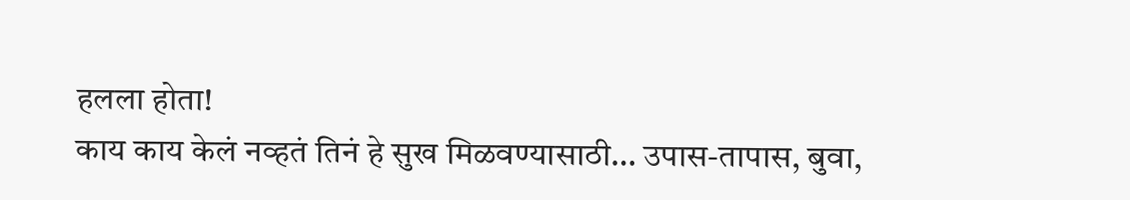हलला होता!
काय काय केलं नव्हतं तिनं हे सुख मिळवण्यासाठी… उपास-तापास, बुवा,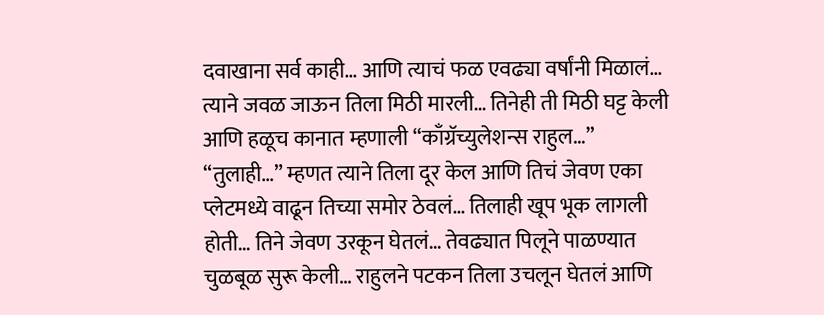दवाखाना सर्व काही… आणि त्याचं फळ एवढ्या वर्षांनी मिळालं…
त्याने जवळ जाऊन तिला मिठी मारली… तिनेही ती मिठी घट्ट केली आणि हळूच कानात म्हणाली “काँग्रॅच्युलेशन्स राहुल…”
“तुलाही…” म्हणत त्याने तिला दूर केल आणि तिचं जेवण एका प्लेटमध्ये वाढून तिच्या समोर ठेवलं… तिलाही खूप भूक लागली होती… तिने जेवण उरकून घेतलं… तेवढ्यात पिलूने पाळण्यात चुळबूळ सुरू केली… राहुलने पटकन तिला उचलून घेतलं आणि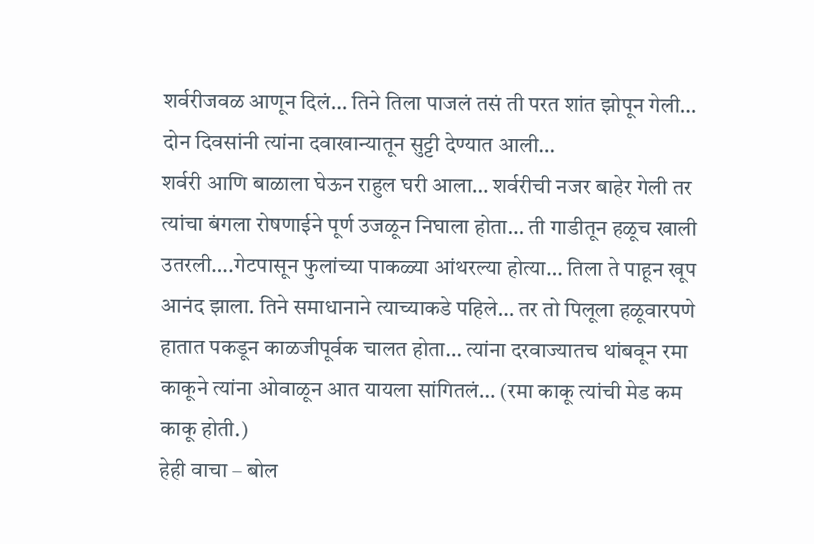शर्वरीजवळ आणून दिलं… तिने तिला पाजलं तसं ती परत शांत झोपून गेली…
दोन दिवसांनी त्यांना दवाखान्यातून सुट्टी देण्यात आली…
शर्वरी आणि बाळाला घेऊन राहुल घरी आला… शर्वरीची नजर बाहेर गेली तर त्यांचा बंगला रोषणाईने पूर्ण उजळून निघाला होता… ती गाडीतून हळूच खाली उतरली….गेटपासून फुलांच्या पाकळ्या आंथरल्या होत्या… तिला ते पाहून खूप आनंद झाला. तिने समाधानाने त्याच्याकडे पहिले… तर तो पिलूला हळूवारपणे हातात पकडून काळजीपूर्वक चालत होता… त्यांना दरवाज्यातच थांबवून रमा काकूने त्यांना ओवाळून आत यायला सांगितलं… (रमा काकू त्यांची मेड कम काकू होती.)
हेही वाचा – बोल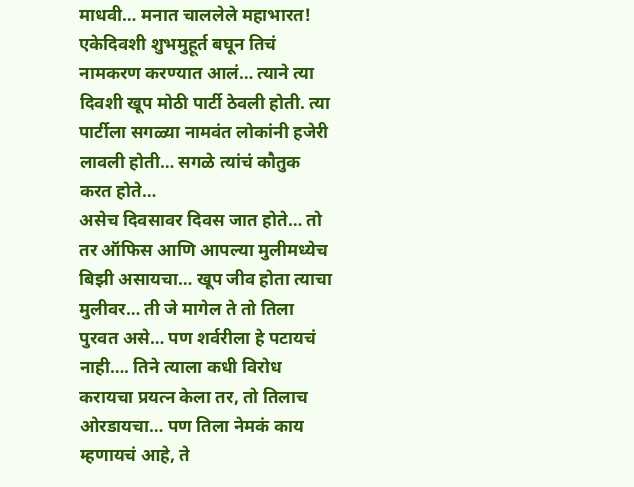माधवी… मनात चाललेले महाभारत!
एकेदिवशी शुभमुहूर्त बघून तिचं नामकरण करण्यात आलं… त्याने त्या दिवशी खूप मोठी पार्टी ठेवली होती. त्या पार्टीला सगळ्या नामवंत लोकांनी हजेरी लावली होती… सगळे त्यांचं कौतुक करत होते…
असेच दिवसावर दिवस जात होते… तो तर ऑफिस आणि आपल्या मुलीमध्येच बिझी असायचा… खूप जीव होता त्याचा मुलीवर… ती जे मागेल ते तो तिला पुरवत असे… पण शर्वरीला हे पटायचं नाही…. तिने त्याला कधी विरोध करायचा प्रयत्न केला तर, तो तिलाच ओरडायचा… पण तिला नेमकं काय म्हणायचं आहे, ते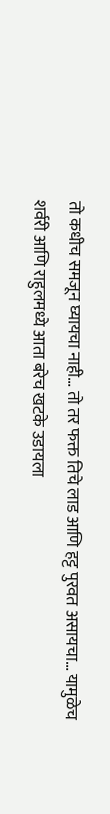तो कधीच समजून घ्यायचा नाही… तो तर फक्त तिचे लाड आणि हट्ट पुरवत असायचा… यामुळेच शर्वरी आणि राहुलमध्ये आता बरेच खटके उडायला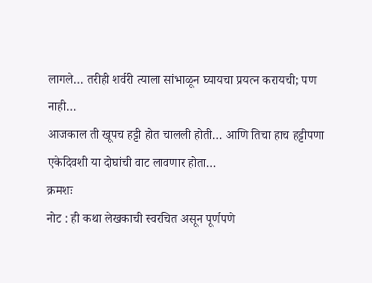लागले… तरीही शर्वरी त्याला सांभाळून घ्यायचा प्रयत्न करायची; पण नाही…
आजकाल ती खूपच हट्टी होत चालली होती… आणि तिचा हाच हट्टीपणा एकेदिवशी या दोघांची वाट लावणार होता…
क्रमशः
नोट : ही कथा लेखकाची स्वरचित असून पूर्णपणे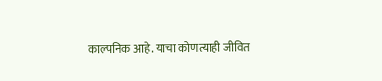काल्पनिक आहे. याचा कोणत्याही जीवित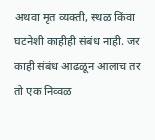अथवा मृत व्यक्ती, स्थळ किंवा घटनेशी काहीही संबंध नाही. जर काही संबंध आढळून आलाच तर तो एक निव्वळ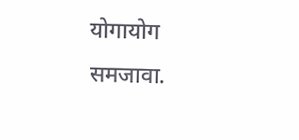योगायोग समजावा.